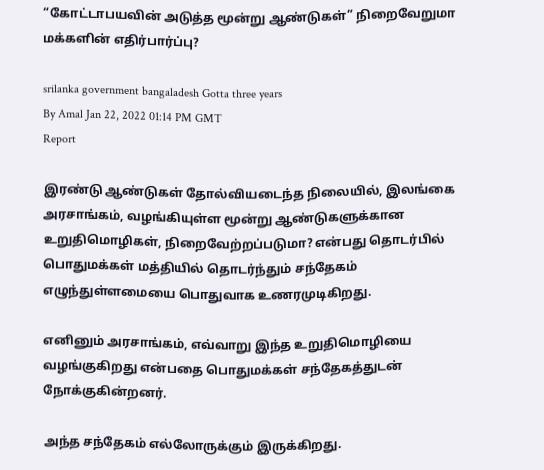“கோட்டாபயவின் அடுத்த மூன்று ஆண்டுகள்” நிறைவேறுமா மக்களின் எதிர்பார்ப்பு?

srilanka government bangaladesh Gotta three years
By Amal Jan 22, 2022 01:14 PM GMT
Report

இரண்டு ஆண்டுகள் தோல்வியடைந்த நிலையில், இலங்கை அரசாங்கம், வழங்கியுள்ள மூன்று ஆண்டுகளுக்கான உறுதிமொழிகள், நிறைவேற்றப்படுமா? என்பது தொடர்பில் பொதுமக்கள் மத்தியில் தொடர்ந்தும் சந்தேகம் எழுந்துள்ளமையை பொதுவாக உணரமுடிகிறது.

எனினும் அரசாங்கம், எவ்வாறு இந்த உறுதிமொழியை வழங்குகிறது என்பதை பொதுமக்கள் சந்தேகத்துடன் நோக்குகின்றனர்.

அந்த சந்தேகம் எல்லோருக்கும் இருக்கிறது.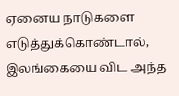ஏனைய நாடுகளை எடுத்துக்கொண்டால், இலங்கையை விட அந்த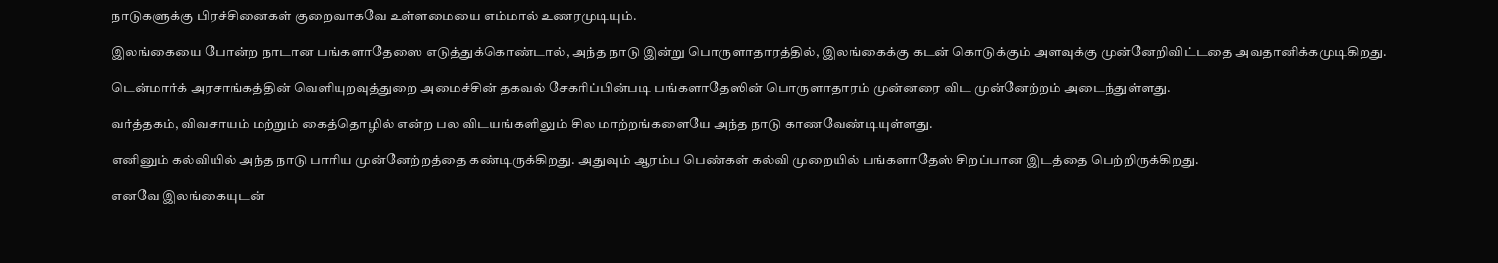நாடுகளுக்கு பிரச்சினைகள் குறைவாகவே உள்ளமையை எம்மால் உணரமுடியும்.

இலங்கையை போன்ற நாடான பங்களாதேஸை எடுத்துக்கொண்டால், அந்த நாடு இன்று பொருளாதாரத்தில், இலங்கைக்கு கடன் கொடுக்கும் அளவுக்கு முன்னேறிவிட்டதை அவதானிக்கமுடிகிறது.

டென்மார்க் அரசாங்கத்தின் வெளியுறவுத்துறை அமைச்சின் தகவல் சேகரிப்பின்படி பங்களாதேஸின் பொருளாதாரம் முன்னரை விட முன்னேற்றம் அடைந்துள்ளது.

வர்த்தகம், விவசாயம் மற்றும் கைத்தொழில் என்ற பல விடயங்களிலும் சில மாற்றங்களையே அந்த நாடு காணவேண்டியுள்ளது.

எனினும் கல்வியில் அந்த நாடு பாரிய முன்னேற்றத்தை கண்டிருக்கிறது. அதுவும் ஆரம்ப பெண்கள் கல்வி முறையில் பங்களாதேஸ் சிறப்பான இடத்தை பெற்றிருக்கிறது.

எனவே இலங்கையுடன்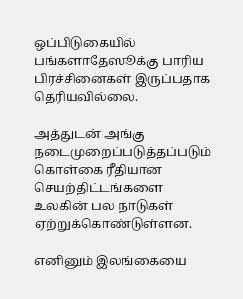ஒப்பிடுகையில் பங்களாதேஸூக்கு பாரிய பிரச்சினைகள் இருப்பதாக தெரியவில்லை.

அத்துடன் அங்கு நடைமுறைப்படுத்தப்படும் கொள்கை ரீதியான செயற்திட்டங்களை உலகின் பல நாடுகள் ஏற்றுக்கொண்டுள்ளன.

எனினும் இலங்கையை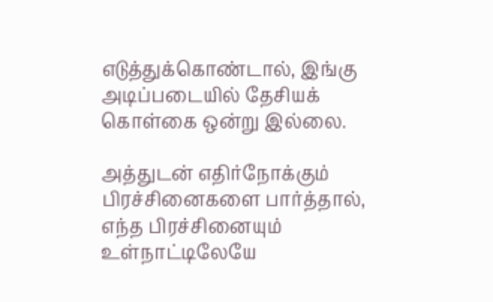எடுத்துக்கொண்டால், இங்கு அடிப்படையில் தேசியக் கொள்கை ஒன்று இல்லை.

அத்துடன் எதிர்நோக்கும் பிரச்சினைகளை பார்த்தால், எந்த பிரச்சினையும் உள்நாட்டிலேயே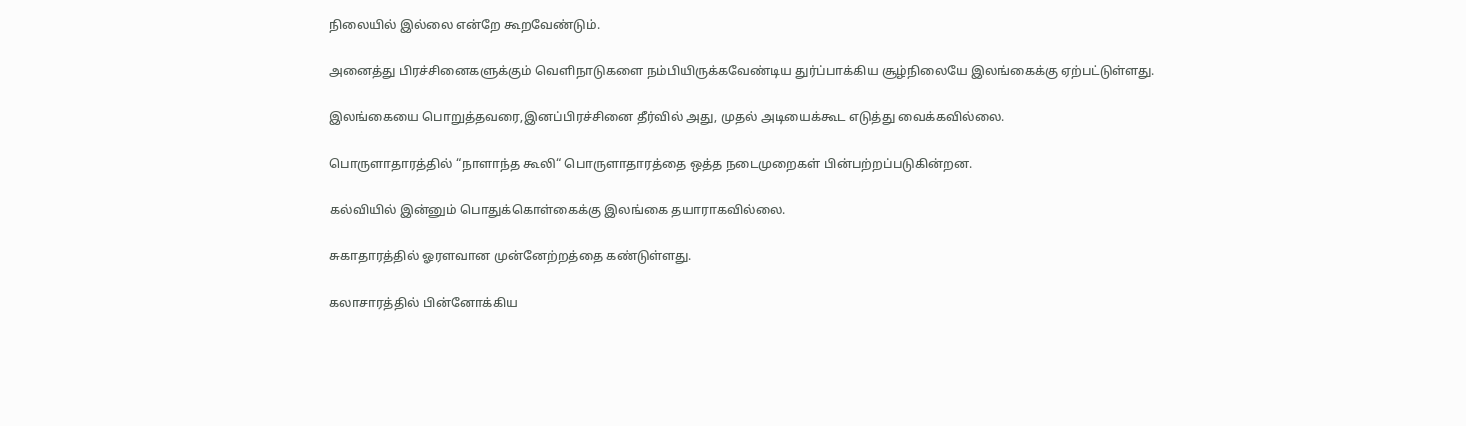நிலையில் இல்லை என்றே கூறவேண்டும்.

அனைத்து பிரச்சினைகளுக்கும் வெளிநாடுகளை நம்பியிருக்கவேண்டிய துர்ப்பாக்கிய சூழ்நிலையே இலங்கைக்கு ஏற்பட்டுள்ளது.

இலங்கையை பொறுத்தவரை,இனப்பிரச்சினை தீர்வில் அது, முதல் அடியைக்கூட எடுத்து வைக்கவில்லை.

பொருளாதாரத்தில் “நாளாந்த கூலி“ பொருளாதாரத்தை ஒத்த நடைமுறைகள் பின்பற்றப்படுகின்றன.

கல்வியில் இன்னும் பொதுக்கொள்கைக்கு இலங்கை தயாராகவில்லை.

சுகாதாரத்தில் ஓரளவான முன்னேற்றத்தை கண்டுள்ளது.

கலாசாரத்தில் பின்னோக்கிய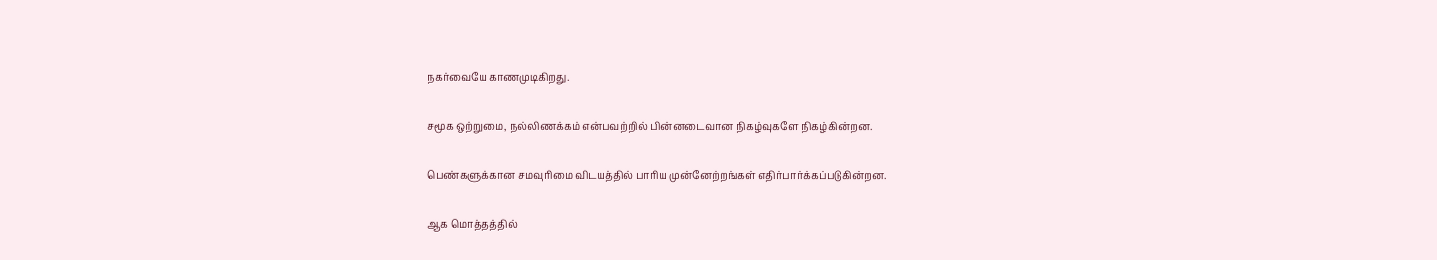நகர்வையே காணமுடிகிறது.

சமூக ஒற்றுமை, நல்லிணக்கம் என்பவற்றில் பின்னடைவான நிகழ்வுகளே நிகழ்கின்றன.

பெண்களுக்கான சமவுரிமை விடயத்தில் பாரிய முன்னேற்றங்கள் எதிர்பார்க்கப்படுகின்றன.

ஆக மொத்தத்தில்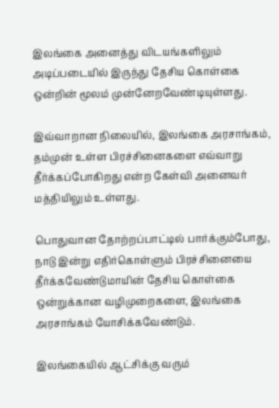இலங்கை அனைத்து விடயங்களிலும் அடிப்படையில் இருந்து தேசிய கொள்கை ஒன்றின் மூலம் முன்னேறவேண்டியுள்ளது.

இவ்வாறான நிலையில், இலங்கை அரசாங்கம், தம்முன் உள்ள பிரச்சினைகளை எவ்வாறு தீர்க்கப்போகிறது என்ற கேள்வி அனைவர் மத்தியிலும் உள்ளது.

பொதுவான தோற்றப்பாட்டில் பார்க்கும்போது, நாடு இன்று எதிர்கொள்ளும் பிரச்சினையை தீர்க்கவேண்டுமாயின் தேசிய கொள்கை ஒன்றுக்கான வழிமுறைகளை, இலங்கை அரசாங்கம் யோசிக்கவேண்டும்.

இலங்கையில் ஆட்சிக்கு வரும்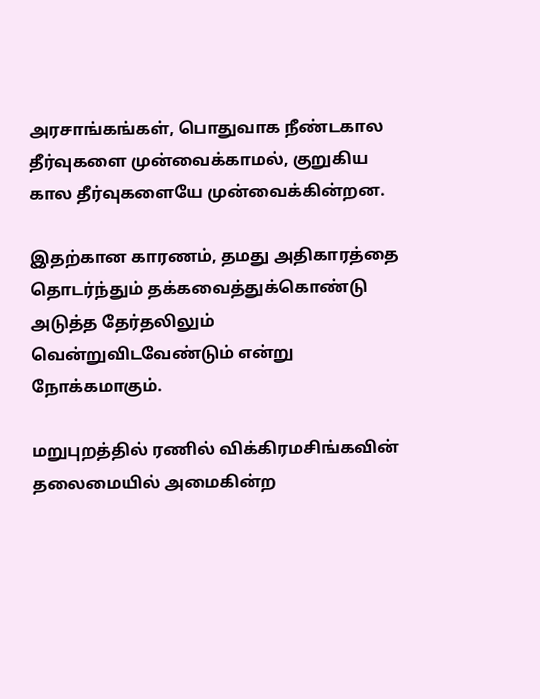அரசாங்கங்கள், பொதுவாக நீண்டகால தீர்வுகளை முன்வைக்காமல், குறுகிய கால தீர்வுகளையே முன்வைக்கின்றன.

இதற்கான காரணம், தமது அதிகாரத்தை தொடர்ந்தும் தக்கவைத்துக்கொண்டு அடுத்த தேர்தலிலும் வென்றுவிடவேண்டும் என்று நோக்கமாகும்.

மறுபுறத்தில் ரணில் விக்கிரமசிங்கவின் தலைமையில் அமைகின்ற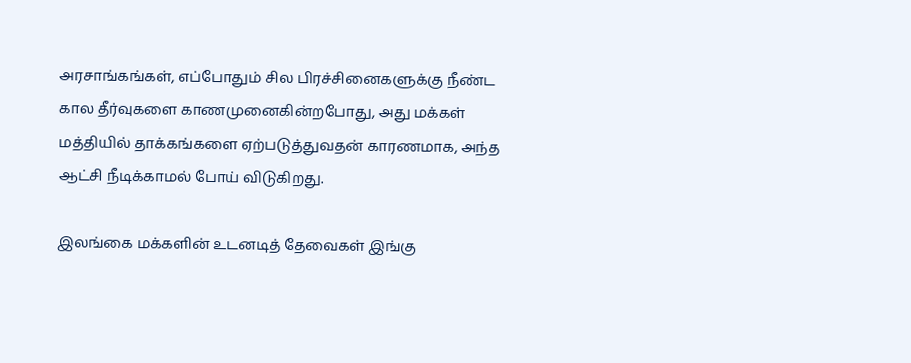அரசாங்கங்கள், எப்போதும் சில பிரச்சினைகளுக்கு நீண்ட கால தீர்வுகளை காணமுனைகின்றபோது, அது மக்கள் மத்தியில் தாக்கங்களை ஏற்படுத்துவதன் காரணமாக, அந்த ஆட்சி நீடிக்காமல் போய் விடுகிறது.

இலங்கை மக்களின் உடனடித் தேவைகள் இங்கு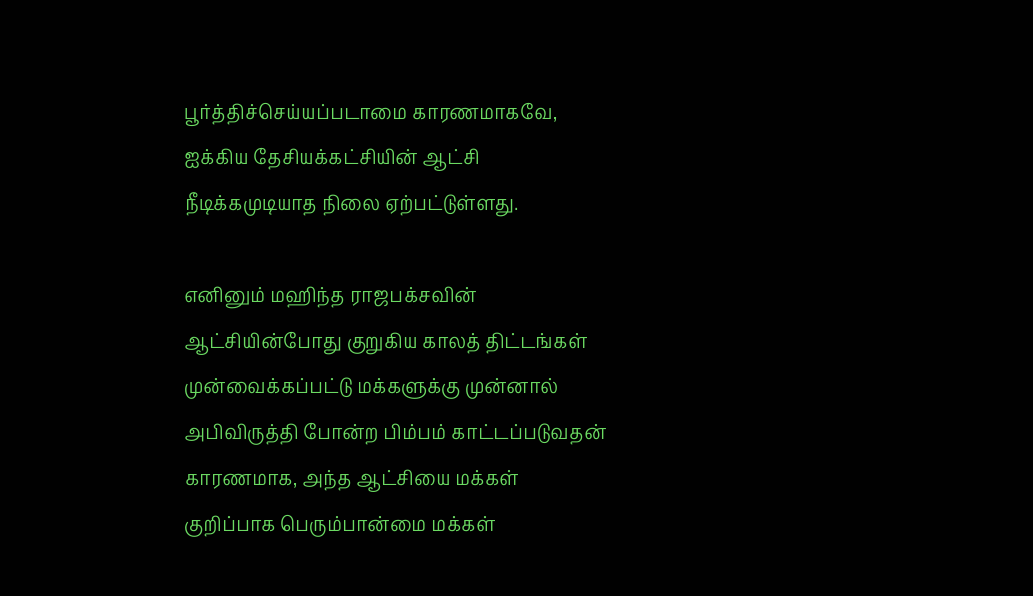பூர்த்திச்செய்யப்படாமை காரணமாகவே, ஐக்கிய தேசியக்கட்சியின் ஆட்சி நீடிக்கமுடியாத நிலை ஏற்பட்டுள்ளது.

எனினும் மஹிந்த ராஜபக்சவின் ஆட்சியின்போது குறுகிய காலத் திட்டங்கள் முன்வைக்கப்பட்டு மக்களுக்கு முன்னால் அபிவிருத்தி போன்ற பிம்பம் காட்டப்படுவதன் காரணமாக, அந்த ஆட்சியை மக்கள் குறிப்பாக பெரும்பான்மை மக்கள்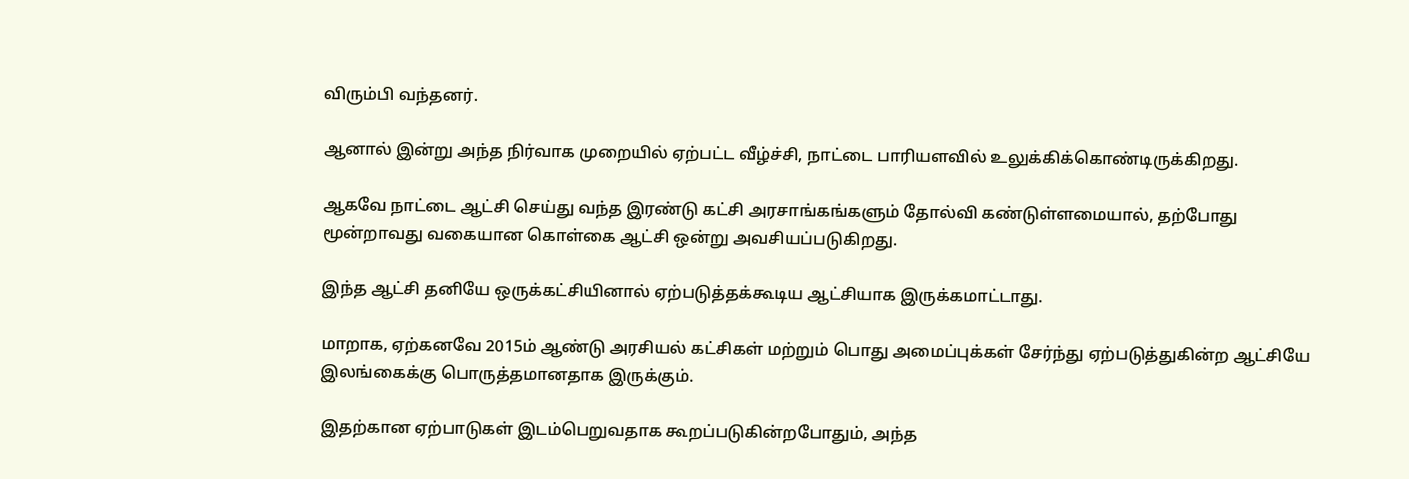விரும்பி வந்தனர்.

ஆனால் இன்று அந்த நிர்வாக முறையில் ஏற்பட்ட வீழ்ச்சி, நாட்டை பாரியளவில் உலுக்கிக்கொண்டிருக்கிறது.

ஆகவே நாட்டை ஆட்சி செய்து வந்த இரண்டு கட்சி அரசாங்கங்களும் தோல்வி கண்டுள்ளமையால், தற்போது மூன்றாவது வகையான கொள்கை ஆட்சி ஒன்று அவசியப்படுகிறது.

இந்த ஆட்சி தனியே ஒருக்கட்சியினால் ஏற்படுத்தக்கூடிய ஆட்சியாக இருக்கமாட்டாது.

மாறாக, ஏற்கனவே 2015ம் ஆண்டு அரசியல் கட்சிகள் மற்றும் பொது அமைப்புக்கள் சேர்ந்து ஏற்படுத்துகின்ற ஆட்சியே இலங்கைக்கு பொருத்தமானதாக இருக்கும்.

இதற்கான ஏற்பாடுகள் இடம்பெறுவதாக கூறப்படுகின்றபோதும், அந்த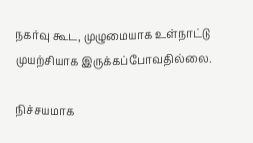நகர்வு கூட, முழுமையாக உள்நாட்டு முயற்சியாக இருக்கப்போவதில்லை.

நிச்சயமாக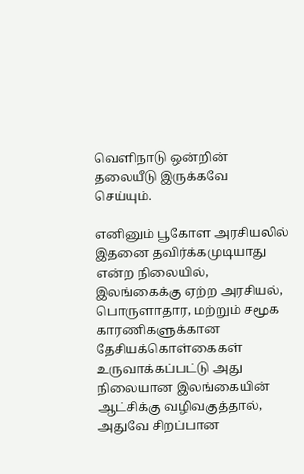வெளிநாடு ஒன்றின் தலையீடு இருக்கவே செய்யும்.

எனினும் பூகோள அரசியலில் இதனை தவிர்க்கமுடியாது என்ற நிலையில், இலங்கைக்கு ஏற்ற அரசியல், பொருளாதார, மற்றும் சமூக காரணிகளுக்கான தேசியக்கொள்கைகள் உருவாக்கப்பட்டு அது நிலையான இலங்கையின் ஆட்சிக்கு வழிவகுத்தால், அதுவே சிறப்பான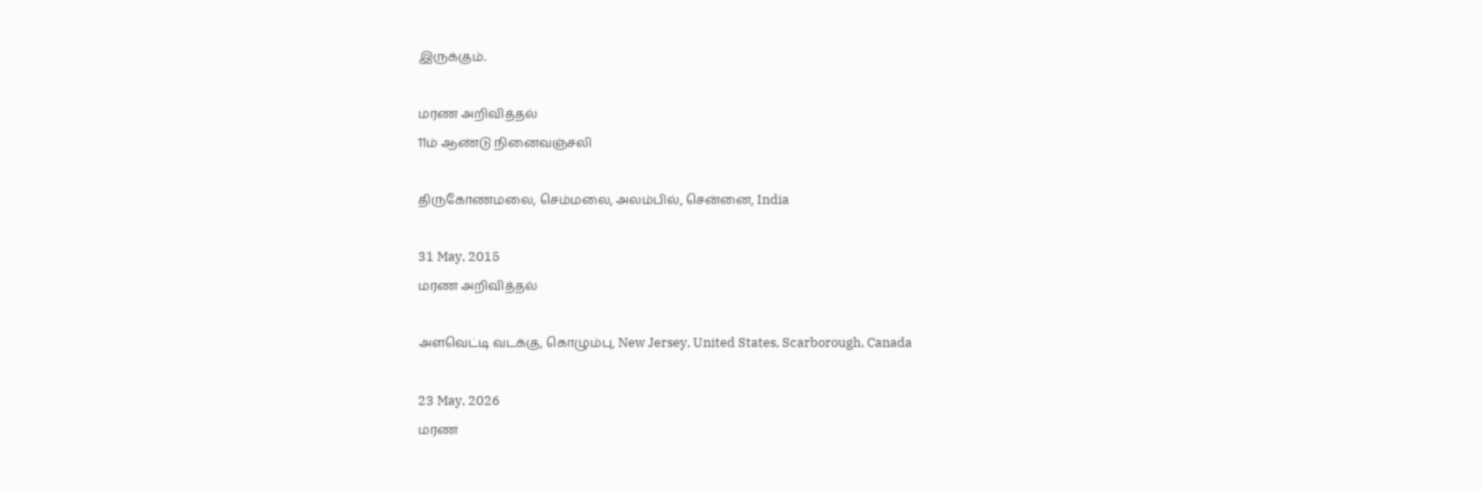இருக்கும்.

மரண அறிவித்தல்
11ம் ஆண்டு நினைவஞ்சலி

திருகோணமலை, செம்மலை, அலம்பில், சென்னை, India

31 May, 2015
மரண அறிவித்தல்

அளவெட்டி வடக்கு, கொழும்பு, New Jersey, United States, Scarborough, Canada

23 May, 2026
மரண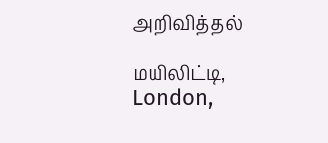அறிவித்தல்

மயிலிட்டி, London,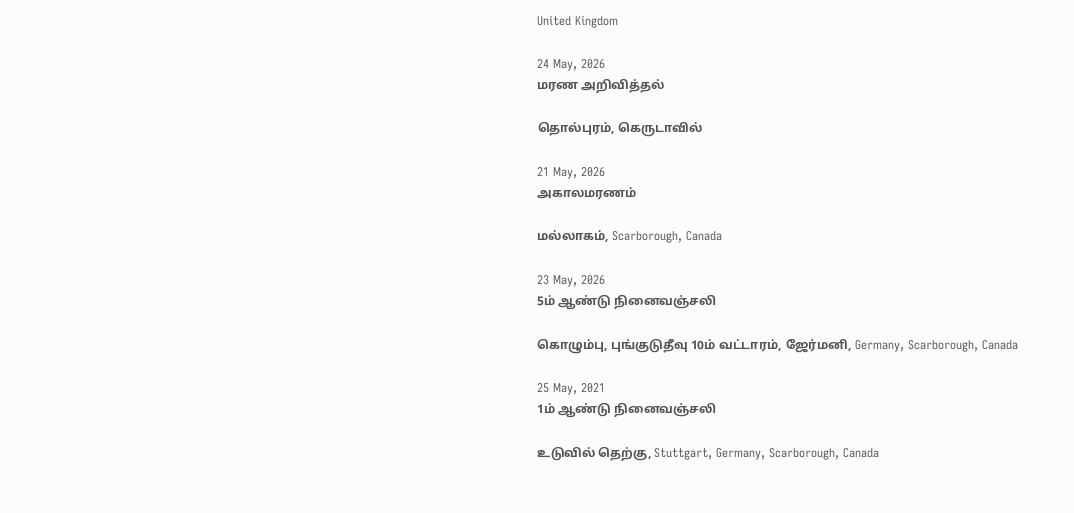United Kingdom

24 May, 2026
மரண அறிவித்தல்

தொல்புரம், கெருடாவில்

21 May, 2026
அகாலமரணம்

மல்லாகம், Scarborough, Canada

23 May, 2026
5ம் ஆண்டு நினைவஞ்சலி

கொழும்பு, புங்குடுதீவு 10ம் வட்டாரம், ஜேர்மனி, Germany, Scarborough, Canada

25 May, 2021
1ம் ஆண்டு நினைவஞ்சலி

உடுவில் தெற்கு, Stuttgart, Germany, Scarborough, Canada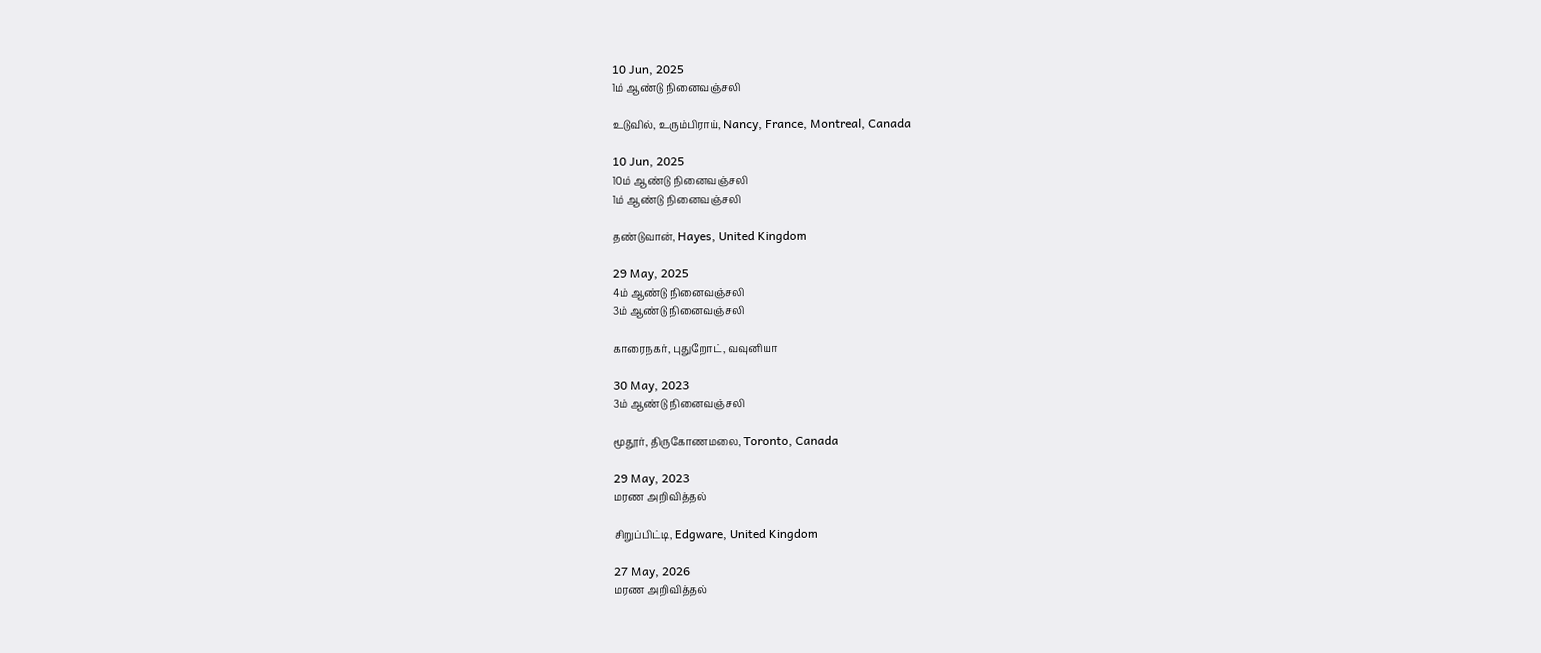10 Jun, 2025
1ம் ஆண்டு நினைவஞ்சலி

உடுவில், உரும்பிராய், Nancy, France, Montreal, Canada

10 Jun, 2025
10ம் ஆண்டு நினைவஞ்சலி
1ம் ஆண்டு நினைவஞ்சலி

தண்டுவான், Hayes, United Kingdom

29 May, 2025
4ம் ஆண்டு நினைவஞ்சலி
3ம் ஆண்டு நினைவஞ்சலி

காரைநகர், புதுறோட், வவுனியா

30 May, 2023
3ம் ஆண்டு நினைவஞ்சலி

மூதூர், திருகோணமலை, Toronto, Canada

29 May, 2023
மரண அறிவித்தல்

சிறுப்பிட்டி, Edgware, United Kingdom

27 May, 2026
மரண அறிவித்தல்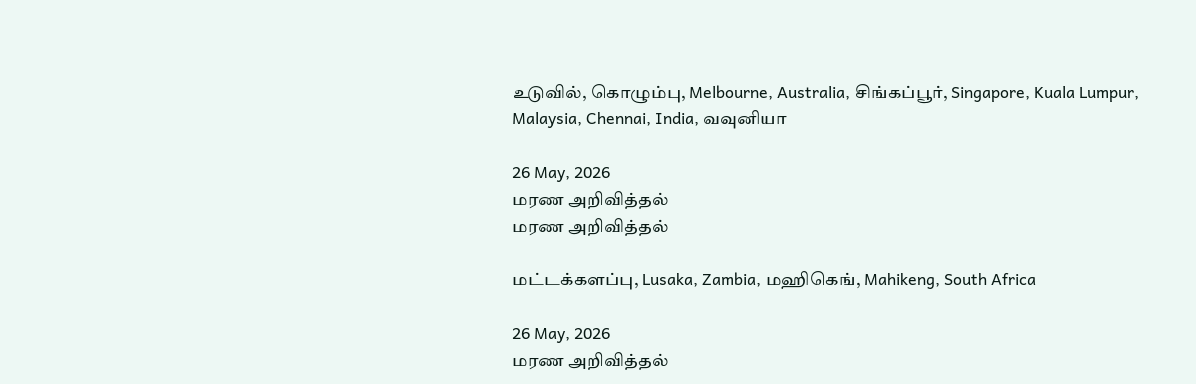உடுவில், கொழும்பு, Melbourne, Australia, சிங்கப்பூர், Singapore, Kuala Lumpur, Malaysia, Chennai, India, வவுனியா

26 May, 2026
மரண அறிவித்தல்
மரண அறிவித்தல்

மட்டக்களப்பு, Lusaka, Zambia, மஹிகெங், Mahikeng, South Africa

26 May, 2026
மரண அறிவித்தல்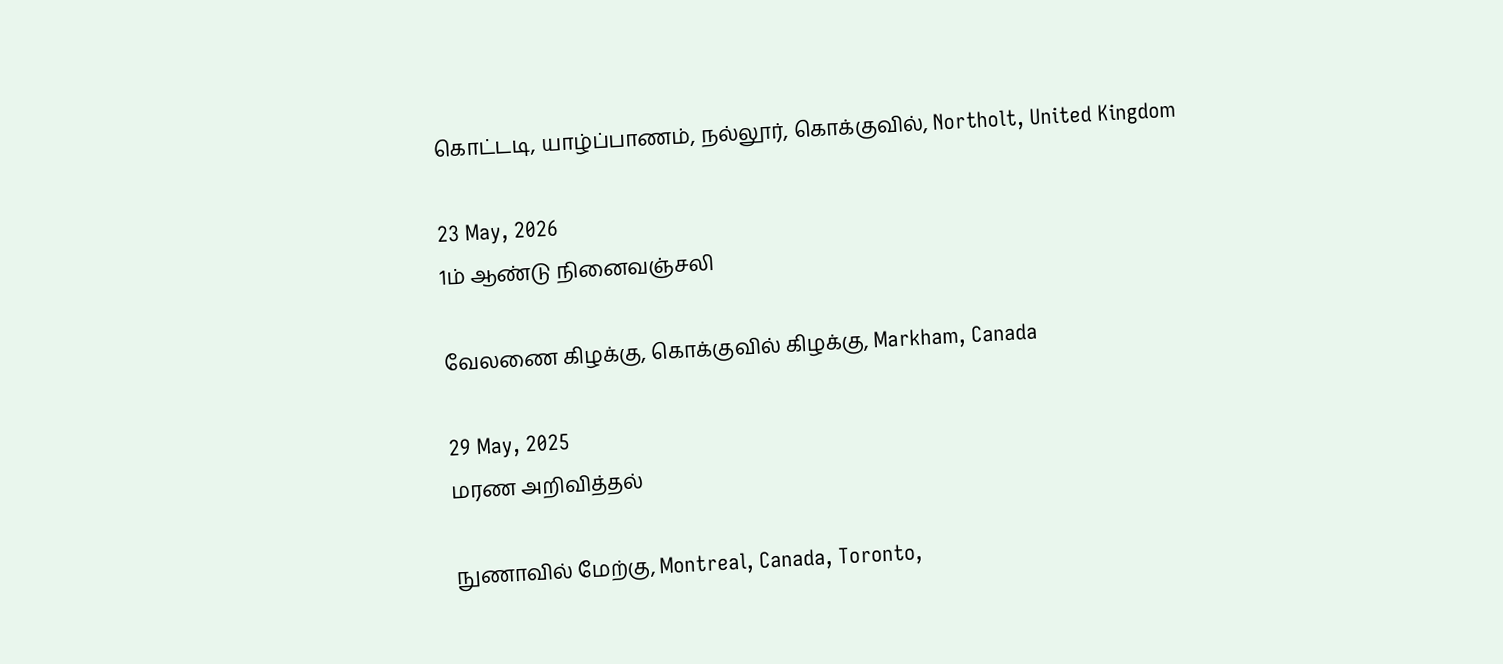கொட்டடி, யாழ்ப்பாணம், நல்லூர், கொக்குவில், Northolt, United Kingdom

23 May, 2026
1ம் ஆண்டு நினைவஞ்சலி

வேலணை கிழக்கு, கொக்குவில் கிழக்கு, Markham, Canada

29 May, 2025
மரண அறிவித்தல்

நுணாவில் மேற்கு, Montreal, Canada, Toronto,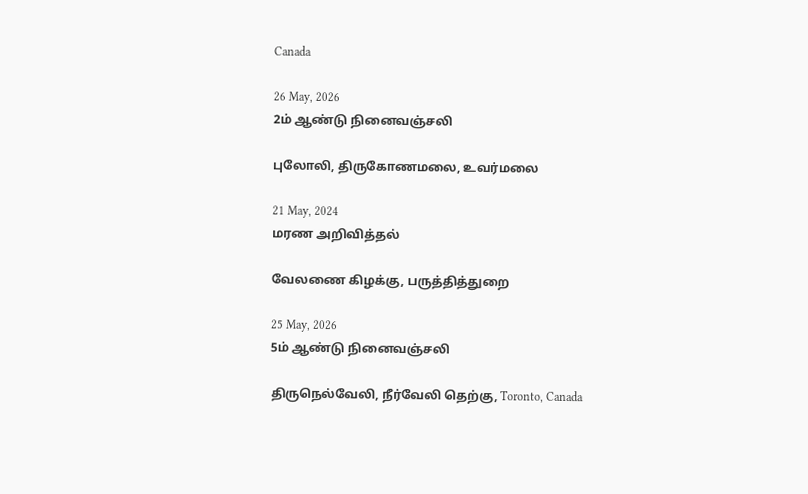Canada

26 May, 2026
2ம் ஆண்டு நினைவஞ்சலி

புலோலி, திருகோணமலை, உவர்மலை

21 May, 2024
மரண அறிவித்தல்

வேலணை கிழக்கு, பருத்தித்துறை

25 May, 2026
5ம் ஆண்டு நினைவஞ்சலி

திருநெல்வேலி, நீர்வேலி தெற்கு, Toronto, Canada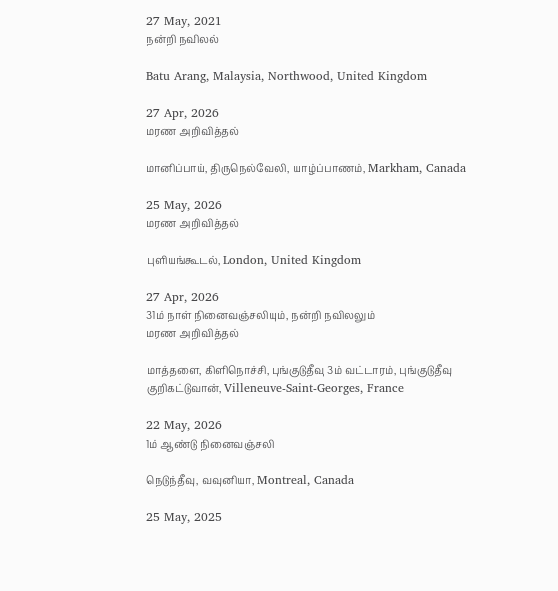27 May, 2021
நன்றி நவிலல்

Batu Arang, Malaysia, Northwood, United Kingdom

27 Apr, 2026
மரண அறிவித்தல்

மானிப்பாய், திருநெல்வேலி, யாழ்ப்பாணம், Markham, Canada

25 May, 2026
மரண அறிவித்தல்

புளியங்கூடல், London, United Kingdom

27 Apr, 2026
31ம் நாள் நினைவஞ்சலியும், நன்றி நவிலலும்
மரண அறிவித்தல்

மாத்தளை, கிளிநொச்சி, புங்குடுதீவு 3ம் வட்டாரம், புங்குடுதீவு குறிகட்டுவான், Villeneuve-Saint-Georges, France

22 May, 2026
1ம் ஆண்டு நினைவஞ்சலி

நெடுந்தீவு, வவுனியா, Montreal, Canada

25 May, 2025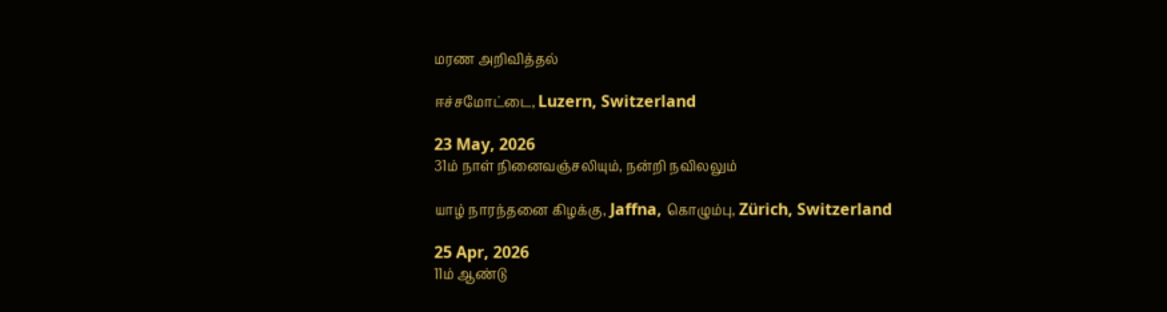மரண அறிவித்தல்

ஈச்சமோட்டை, Luzern, Switzerland

23 May, 2026
31ம் நாள் நினைவஞ்சலியும், நன்றி நவிலலும்

யாழ் நாரந்தனை கிழக்கு, Jaffna, கொழும்பு, Zürich, Switzerland

25 Apr, 2026
11ம் ஆண்டு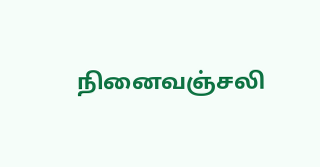நினைவஞ்சலி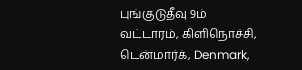புங்குடுதீவு 9ம் வட்டாரம், கிளிநொச்சி, டென்மார்க், Denmark,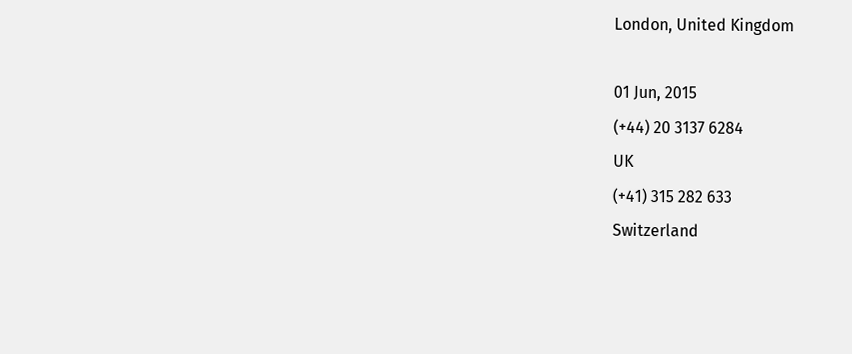London, United Kingdom

01 Jun, 2015
(+44) 20 3137 6284
UK
(+41) 315 282 633
Switzerland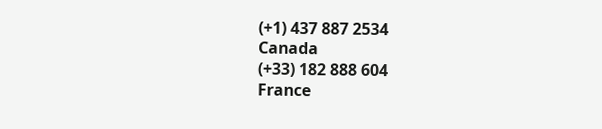(+1) 437 887 2534
Canada
(+33) 182 888 604
France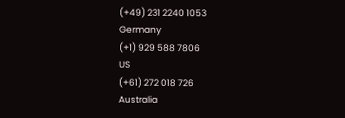(+49) 231 2240 1053
Germany
(+1) 929 588 7806
US
(+61) 272 018 726
Australia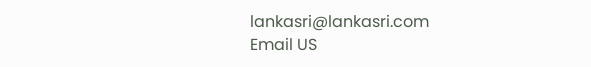lankasri@lankasri.com
Email US